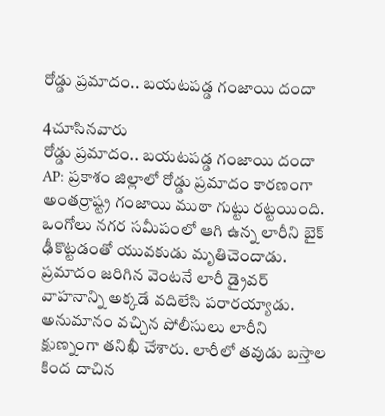రోడ్డు ప్రమాదం.. బయటపడ్డ గంజాయి దందా

4చూసినవారు
రోడ్డు ప్రమాదం.. బయటపడ్డ గంజాయి దందా
AP: ప్రకాశం జిల్లాలో రోడ్డు ప్రమాదం కారణంగా అంతర్రాష్ట్ర గంజాయి ముఠా గుట్టు రట్టయింది. ఒంగోలు నగర సమీపంలో ఆగి ఉన్న లారీని బైక్ ఢీకొట్టడంతో యువకుడు మృతిచెందాడు. ప్రమాదం జరిగిన వెంటనే లారీ డ్రైవర్ వాహనాన్ని అక్కడే వదిలేసి పరారయ్యాడు. అనుమానం వచ్చిన పోలీసులు లారీని క్షుణ్నంగా తనిఖీ చేశారు. లారీలో తవుడు బస్తాల కింద దాచిన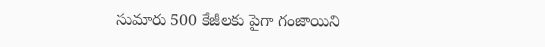సుమారు 500 కేజీలకు పైగా గంజాయిని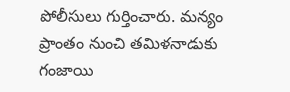పోలీసులు గుర్తించారు. మన్యం ప్రాంతం నుంచి తమిళనాడుకు గంజాయి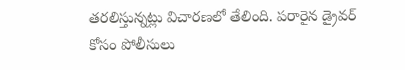తరలిస్తున్నట్లు విచారణలో తేలింది. పరారైన డ్రైవర్‌ కోసం పోలీసులు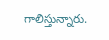గాలిస్తున్నారు.